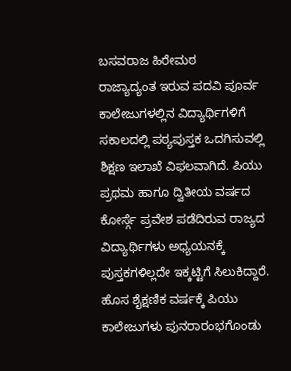ಬಸವರಾಜ ಹಿರೇಮಠ
ರಾಜ್ಯಾದ್ಯಂತ ಇರುವ ಪದವಿ ಪೂರ್ವ ಕಾಲೇಜುಗಳಲ್ಲಿನ ವಿದ್ಯಾರ್ಥಿಗಳಿಗೆ ಸಕಾಲದಲ್ಲಿ ಪಠ್ಯಪುಸ್ತಕ ಒದಗಿಸುವಲ್ಲಿ ಶಿಕ್ಷಣ ಇಲಾಖೆ ವಿಫಲವಾಗಿದೆ. ಪಿಯು ಪ್ರಥಮ ಹಾಗೂ ದ್ವಿತೀಯ ವರ್ಷದ ಕೋರ್ಸ್ಗೆ ಪ್ರವೇಶ ಪಡೆದಿರುವ ರಾಜ್ಯದ ವಿದ್ಯಾರ್ಥಿಗಳು ಅಧ್ಯಯನಕ್ಕೆ ಪುಸ್ತಕಗಳಿಲ್ಲದೇ ಇಕ್ಕಟ್ಟಿಗೆ ಸಿಲುಕಿದ್ದಾರೆ.
ಹೊಸ ಶೈಕ್ಷಣಿಕ ವರ್ಷಕ್ಕೆ ಪಿಯು ಕಾಲೇಜುಗಳು ಪುನರಾರಂಭಗೊಂಡು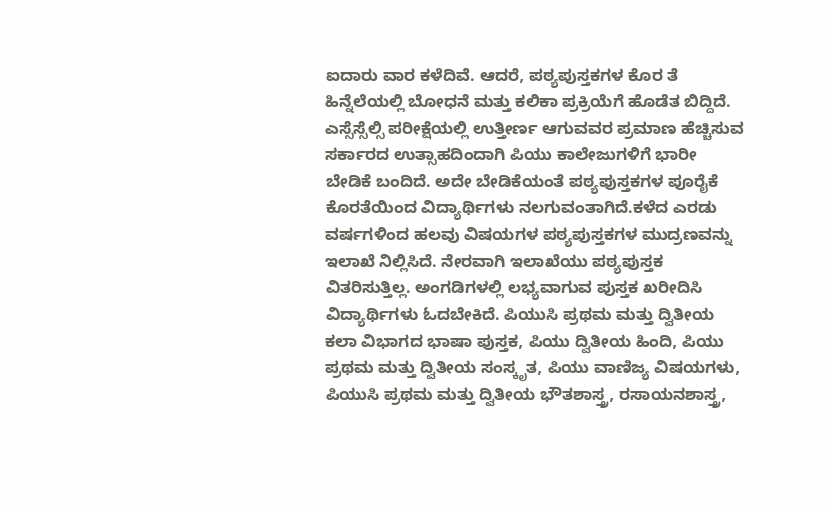ಐದಾರು ವಾರ ಕಳೆದಿವೆ. ಆದರೆ, ಪಠ್ಯಪುಸ್ತಕಗಳ ಕೊರ ತೆ ಹಿನ್ನೆಲೆಯಲ್ಲಿ ಬೋಧನೆ ಮತ್ತು ಕಲಿಕಾ ಪ್ರಕ್ರಿಯೆಗೆ ಹೊಡೆತ ಬಿದ್ದಿದೆ. ಎಸ್ಸೆಸ್ಸೆಲ್ಸಿ ಪರೀಕ್ಷೆಯಲ್ಲಿ ಉತ್ತೀರ್ಣ ಆಗುವವರ ಪ್ರಮಾಣ ಹೆಚ್ಚಿಸುವ ಸರ್ಕಾರದ ಉತ್ಸಾಹದಿಂದಾಗಿ ಪಿಯು ಕಾಲೇಜುಗಳಿಗೆ ಭಾರೀ ಬೇಡಿಕೆ ಬಂದಿದೆ. ಅದೇ ಬೇಡಿಕೆಯಂತೆ ಪಠ್ಯಪುಸ್ತಕಗಳ ಪೂರೈಕೆ ಕೊರತೆಯಿಂದ ವಿದ್ಯಾರ್ಥಿಗಳು ನಲಗುವಂತಾಗಿದೆ.ಕಳೆದ ಎರಡು ವರ್ಷಗಳಿಂದ ಹಲವು ವಿಷಯಗಳ ಪಠ್ಯಪುಸ್ತಕಗಳ ಮುದ್ರಣವನ್ನು ಇಲಾಖೆ ನಿಲ್ಲಿಸಿದೆ. ನೇರವಾಗಿ ಇಲಾಖೆಯು ಪಠ್ಯಪುಸ್ತಕ ವಿತರಿಸುತ್ತಿಲ್ಲ. ಅಂಗಡಿಗಳಲ್ಲಿ ಲಭ್ಯವಾಗುವ ಪುಸ್ತಕ ಖರೀದಿಸಿ ವಿದ್ಯಾರ್ಥಿಗಳು ಓದಬೇಕಿದೆ. ಪಿಯುಸಿ ಪ್ರಥಮ ಮತ್ತು ದ್ವಿತೀಯ ಕಲಾ ವಿಭಾಗದ ಭಾಷಾ ಪುಸ್ತಕ, ಪಿಯು ದ್ವಿತೀಯ ಹಿಂದಿ, ಪಿಯು ಪ್ರಥಮ ಮತ್ತು ದ್ವಿತೀಯ ಸಂಸ್ಕೃತ, ಪಿಯು ವಾಣಿಜ್ಯ ವಿಷಯಗಳು, ಪಿಯುಸಿ ಪ್ರಥಮ ಮತ್ತು ದ್ವಿತೀಯ ಭೌತಶಾಸ್ತ್ರ, ರಸಾಯನಶಾಸ್ತ್ರ,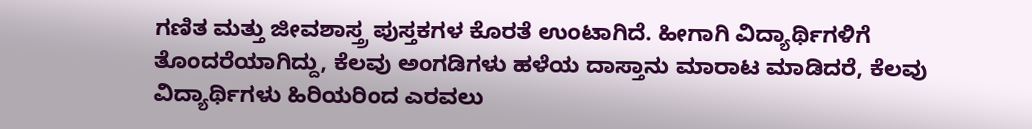ಗಣಿತ ಮತ್ತು ಜೀವಶಾಸ್ತ್ರ ಪುಸ್ತಕಗಳ ಕೊರತೆ ಉಂಟಾಗಿದೆ. ಹೀಗಾಗಿ ವಿದ್ಯಾರ್ಥಿಗಳಿಗೆ ತೊಂದರೆಯಾಗಿದ್ದು, ಕೆಲವು ಅಂಗಡಿಗಳು ಹಳೆಯ ದಾಸ್ತಾನು ಮಾರಾಟ ಮಾಡಿದರೆ, ಕೆಲವು ವಿದ್ಯಾರ್ಥಿಗಳು ಹಿರಿಯರಿಂದ ಎರವಲು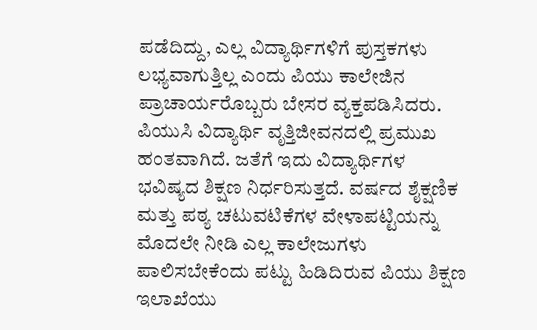ಪಡೆದಿದ್ದು, ಎಲ್ಲ ವಿದ್ಯಾರ್ಥಿಗಳಿಗೆ ಪುಸ್ತಕಗಳು ಲಭ್ಯವಾಗುತ್ತಿಲ್ಲ ಎಂದು ಪಿಯು ಕಾಲೇಜಿನ ಪ್ರಾಚಾರ್ಯರೊಬ್ಬರು ಬೇಸರ ವ್ಯಕ್ತಪಡಿಸಿದರು.
ಪಿಯುಸಿ ವಿದ್ಯಾರ್ಥಿ ವೃತ್ತಿಜೀವನದಲ್ಲಿ ಪ್ರಮುಖ ಹಂತವಾಗಿದೆ. ಜತೆಗೆ ಇದು ವಿದ್ಯಾರ್ಥಿಗಳ ಭವಿಷ್ಯದ ಶಿಕ್ಷಣ ನಿರ್ಧರಿಸುತ್ತದೆ. ವರ್ಷದ ಶೈಕ್ಷಣಿಕ ಮತ್ತು ಪಠ್ಯ ಚಟುವಟಿಕೆಗಳ ವೇಳಾಪಟ್ಟಿಯನ್ನು ಮೊದಲೇ ನೀಡಿ ಎಲ್ಲ ಕಾಲೇಜುಗಳು ಪಾಲಿಸಬೇಕೆಂದು ಪಟ್ಟು ಹಿಡಿದಿರುವ ಪಿಯು ಶಿಕ್ಷಣ ಇಲಾಖೆಯು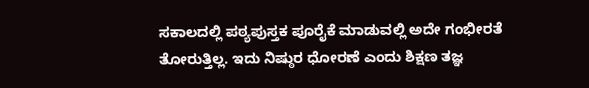ಸಕಾಲದಲ್ಲಿ ಪಠ್ಯಪುಸ್ತಕ ಪೂರೈಕೆ ಮಾಡುವಲ್ಲಿ ಅದೇ ಗಂಭೀರತೆ ತೋರುತ್ತಿಲ್ಲ. ಇದು ನಿಷ್ಠುರ ಧೋರಣೆ ಎಂದು ಶಿಕ್ಷಣ ತಜ್ಞ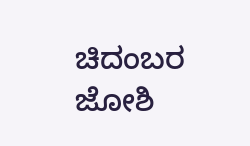ಚಿದಂಬರ ಜೋಶಿ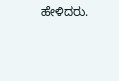ಹೇಳಿದರು.